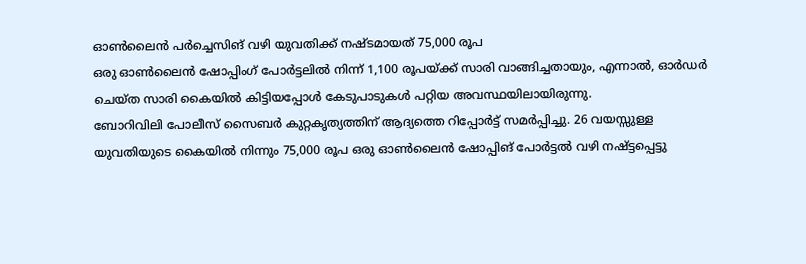ഓൺലൈൻ പർച്ചെസിങ് വഴി യുവതിക്ക് നഷ്ടമായത് 75,000 രൂപ
ഒരു ഓൺലൈൻ ഷോപ്പിംഗ് പോർട്ടലിൽ നിന്ന് 1,100 രൂപയ്ക്ക് സാരി വാങ്ങിച്ചതായും, എന്നാൽ, ഓർഡർ ചെയ്ത സാരി കൈയിൽ കിട്ടിയപ്പോൾ കേടുപാടുകൾ പറ്റിയ അവസ്ഥയിലായിരുന്നു.
ബോറിവിലി പോലീസ് സൈബർ കുറ്റകൃത്യത്തിന് ആദ്യത്തെ റിപ്പോർട്ട് സമർപ്പിച്ചു. 26 വയസ്സുള്ള യുവതിയുടെ കൈയിൽ നിന്നും 75,000 രൂപ ഒരു ഓൺലൈൻ ഷോപ്പിങ് പോർട്ടൽ വഴി നഷ്ട്ടപ്പെട്ടു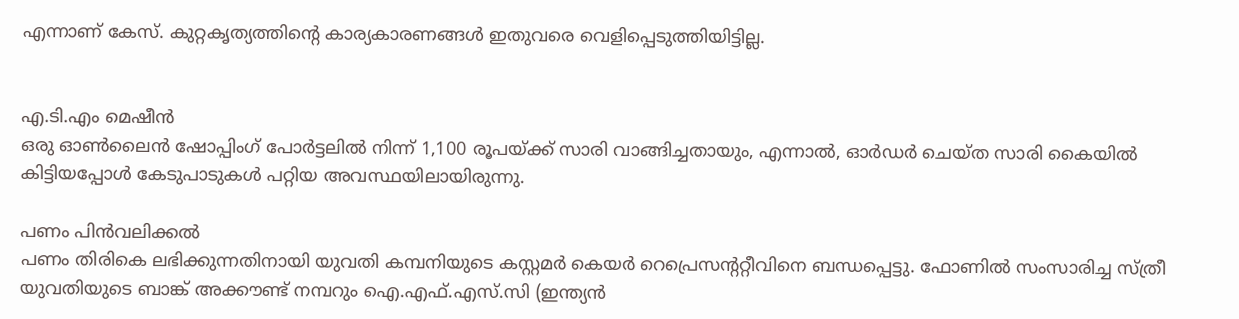എന്നാണ് കേസ്. കുറ്റകൃത്യത്തിന്റെ കാര്യകാരണങ്ങൾ ഇതുവരെ വെളിപ്പെടുത്തിയിട്ടില്ല.


എ.ടി.എം മെഷീൻ
ഒരു ഓൺലൈൻ ഷോപ്പിംഗ് പോർട്ടലിൽ നിന്ന് 1,100 രൂപയ്ക്ക് സാരി വാങ്ങിച്ചതായും, എന്നാൽ, ഓർഡർ ചെയ്ത സാരി കൈയിൽ കിട്ടിയപ്പോൾ കേടുപാടുകൾ പറ്റിയ അവസ്ഥയിലായിരുന്നു.

പണം പിൻവലിക്കൽ
പണം തിരികെ ലഭിക്കുന്നതിനായി യുവതി കമ്പനിയുടെ കസ്റ്റമർ കെയർ റെപ്രെസന്ററ്റീവിനെ ബന്ധപ്പെട്ടു. ഫോണിൽ സംസാരിച്ച സ്ത്രീ യുവതിയുടെ ബാങ്ക് അക്കൗണ്ട് നമ്പറും ഐ.എഫ്.എസ്.സി (ഇന്ത്യൻ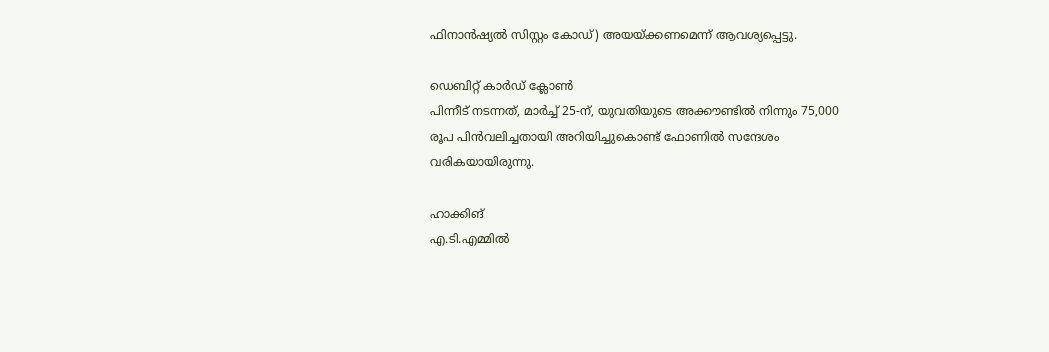ഫിനാൻഷ്യൽ സിസ്റ്റം കോഡ്) അയയ്ക്കണമെന്ന് ആവശ്യപ്പെട്ടു.

ഡെബിറ്റ് കാർഡ് ക്ലോൺ
പിന്നീട് നടന്നത്, മാർച്ച് 25-ന്, യുവതിയുടെ അക്കൗണ്ടിൽ നിന്നും 75,000 രൂപ പിൻവലിച്ചതായി അറിയിച്ചുകൊണ്ട് ഫോണിൽ സന്ദേശം വരികയായിരുന്നു.

ഹാക്കിങ്
എ.ടി.എമ്മിൽ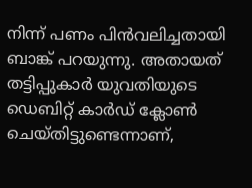നിന്ന് പണം പിൻവലിച്ചതായി ബാങ്ക് പറയുന്നു. അതായത് തട്ടിപ്പുകാർ യുവതിയുടെ ഡെബിറ്റ് കാർഡ് ക്ലോൺ ചെയ്തിട്ടുണ്ടെന്നാണ്,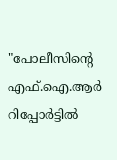"പോലീസിന്റെ എഫ്.ഐ.ആർ റിപ്പോർട്ടിൽ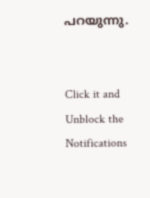പറയുന്നു.


Click it and Unblock the Notifications